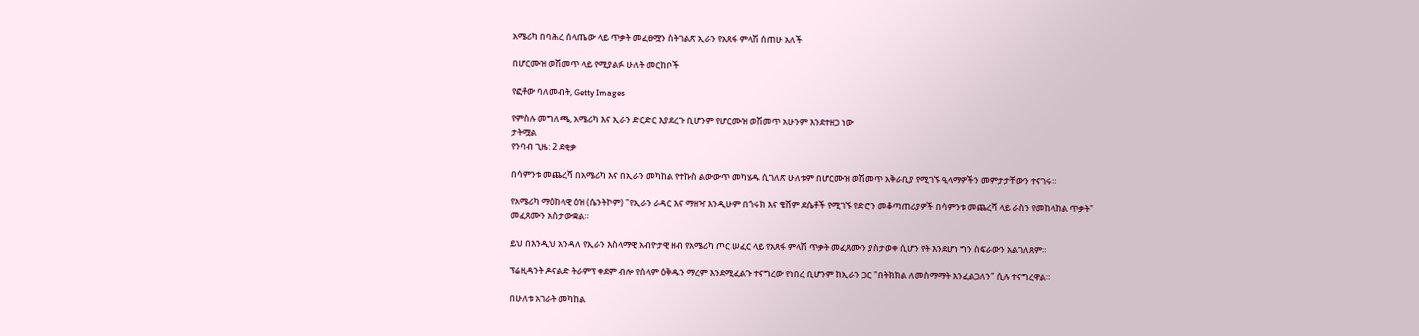አሜሪካ በባሕረ ሰላጤው ላይ ጥቃት መፈፀሟን ስትገልጽ ኢራን የአጸፋ ምላሽ ሰጠሁ አለች

በሆርሙዝ ወሽመጥ ላይ የሚያልፉ ሁለት መርከቦች

የፎቶው ባለመብት, Getty Images

የምስሉ መግለጫ, አሜሪካ እና ኢራን ድርድር እያደረጉ ቢሆንም የሆርሙዝ ወሽመጥ አሁንም እንደተዘጋ ነው
ታትሟል
የንባብ ጊዜ: 2 ደቂቃ

በሳምንቱ መጨረሻ በአሜሪካ እና በኢራን መካከል የተኩስ ልውውጥ መካሄዱ ሲገለጽ ሁለቱም በሆርሙዝ ወሽመጥ አቅራቢያ የሚገኙ ዒላማዎችን መምታታቸውን ተናገሩ።

የአሜሪካ ማዕከላዊ ዕዝ (ሴንትኮም) "የኢራን ራዳር እና ማዘዣ እንዲሁም በጎሩክ እና ቄሸም ደሴቶች የሚገኙ የድሮን መቆጣጠሪያዎች በሳምንቱ መጨረሻ ላይ ራስን የመከላከል ጥቃት" መፈጸሙን አስታውቋል።

ይህ በእንዲህ አንዳለ የኢራን እስላማዊ አብዮታዊ ዘብ የአሜሪካ ጦር ሠፈር ላይ የአጸፋ ምላሽ ጥቃት መፈጸሙን ያስታወቀ ሲሆን የት እንደሆነ ግን ስፍራውን አልገለጸም።

ፕሬዚዳንት ዶናልድ ትራምፕ ቀደም ብሎ የሰላም ዕቅዱን ማረም እንደሚፈልጉ ተናግረው የነበረ ቢሆንም ከኢራን ጋር "በትክክል ለመስማማት እንፈልጋለን" ሲሉ ተናግረዋል።

በሁለቱ አገራት መካከል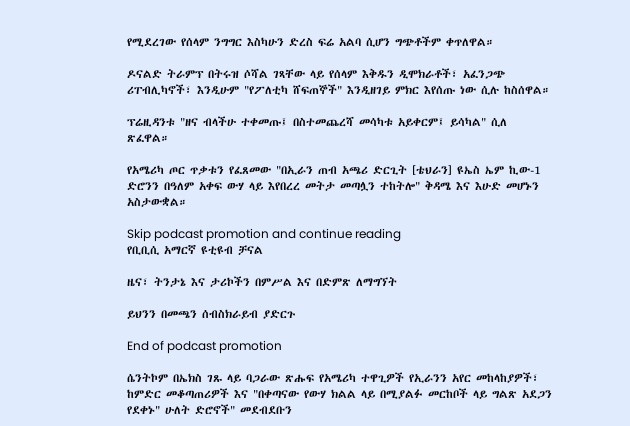የሚደረገው የሰላም ንግግር እስካሁን ድረስ ፍሬ አልባ ሲሆን ግጭቶችም ቀጥለዋል።

ዶናልድ ትራምፕ በትሩዝ ሶሻል ገጻቸው ላይ የሰላም እቅዱን ዲሞክራቶች፣ አፈንጋጭ ሪፐብሊካኖች፣ እንዲሁም "የፖለቲካ ሸፍጠኞች" እንዲዘገይ ምክር እየሰጡ ነው ሲሉ ከስሰዋል።

ፕሬዚዳንቱ "ዘና ብላችሁ ተቀመጡ፤ በስተመጨረሻ መሳካቱ አይቀርም፤ ይሳካል" ሲለ ጽፈዋል።

የአሜሪካ ጦር ጥቃቱን የፈጸመው "በኢራን ጠብ አጫሪ ድርጊት [ቴህራን] ዩኤስ ኤም ኪው-1 ድሮንን በዓለም አቀፍ ውሃ ላይ እየበረረ መትታ መጣሏን ተከትሎ" ቅዳሜ እና እሁድ መሆኑን አስታውቋል።

Skip podcast promotion and continue reading
የቢቢሲ አማርኛ ዩቲዩብ ቻናል

ዜና፣ ትንታኔ እና ታሪኮችን በምሥል እና በድምጽ ለማግኘት

ይህንን በመጫን ሰብስክራይብ ያድርጉ

End of podcast promotion

ሴንትኮም በኤክስ ገጹ ላይ ባጋራው ጽሑፍ የአሜሪካ ተዋጊዎች የኢራንን አየር መከላከያዎች፣ ከምድር መቆጣጠሪዎች እና "በቀጣናው የውሃ ክልል ላይ በሚያልፉ መርከቦች ላይ ግልጽ አደጋን የደቀኑ" ሁለት ድሮኖች" መደብደቡን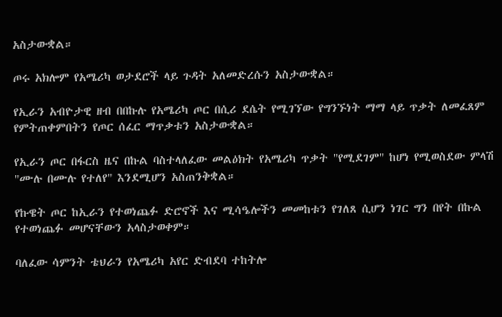አስታውቋል።

ጦሩ አክሎም የአሜሪካ ወታደሮች ላይ ጉዳት አለመድረሱን አስታውቋል።

የኢራን አብዮታዊ ዘብ በበኩሉ የአሜሪካ ጦር በሲሪ ደሴት የሚገኘው የግንኙነት ማማ ላይ ጥቃት ለመፈጸም የምትጠቀምበትን የጦር ሰፈር ማጥቃቱን አስታውቋል።

የኢራን ጦር በፋርስ ዜና በኩል ባስተላለፈው መልዕክት የአሜሪካ ጥቃት "የሚደገም" ከሆነ የሚወስደው ምላሽ "ሙሉ በሙሉ የተለየ" እንደሚሆን አስጠንቅቋል።

የኩዌት ጦር ከኢራን የተወነጨፉ ድሮኖች እና ሚሳዔሎችን መመከቱን የገለጸ ሲሆን ነገር ግን በየት በኩል የተወነጨፉ መሆናቸውን አላስታወቀም።

ባለፈው ሳምንት ቴህራን የአሜሪካ አየር ድብደባ ተከትሎ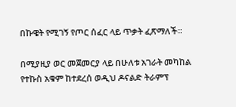በኩዌት የሚገኝ የጦር ሰፈር ላይ ጥቃት ፈጽማለች።

በሚያዚያ ወር መጀመርያ ላይ በሁለቱ አገራት መካከል የተኩስ አቁም ከተደረሰ ወዲህ ዶናልድ ትራምፕ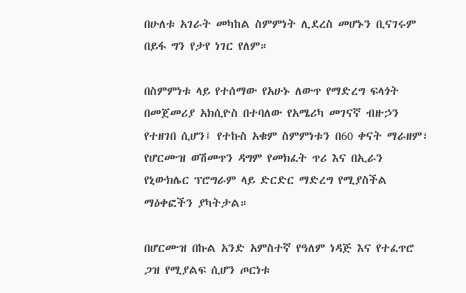በሁለቱ አገራት መካከል ስምምነት ሊደረስ መሆኑን ቢናገሩም በይፋ ግን የታየ ነገር የለም።

በስምምነቱ ላይ የተሰማው የአሁኑ ለውጥ የማድረግ ፍላጎት በመጀመሪያ አክሲዮስ በተባለው የአሜሪካ መገናኛ ብዙኃን የተዘገበ ሲሆን፤ የተኩስ አቁም ስምምነቱን በ60 ቀናት ማራዘም፣ የሆርሙዝ ወሽመጥን ዳግም የመክፈት ጥሪ እና በኢራን የኒውክሌር ፕሮግራም ላይ ድርድር ማድረግ የሚያስችል ማዕቀፎችን ያካትታል።

በሆርሙዝ በኩል አንድ አምስተኛ የዓለም ነዳጅ እና የተፈጥሮ ጋዝ የሚያልፍ ሲሆን ጦርነቱ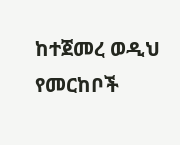ከተጀመረ ወዲህ የመርከቦች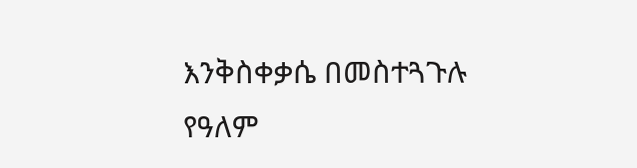እንቅስቀቃሴ በመስተጓጉሉ የዓለም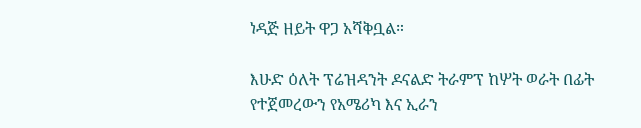ነዳጅ ዘይት ዋጋ አሻቅቧል።

እሁድ ዕለት ፕሬዝዳንት ዶናልድ ትራምፕ ከሦት ወራት በፊት የተጀመረውን የአሜሪካ እና ኢራን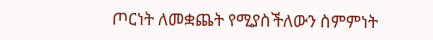ጦርነት ለመቋጨት የሚያስችለውን ስምምነት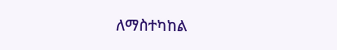ለማስተካከል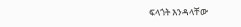ፍላጎት እንዳላቸው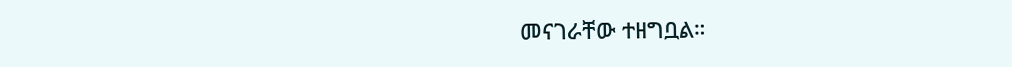መናገራቸው ተዘግቧል።